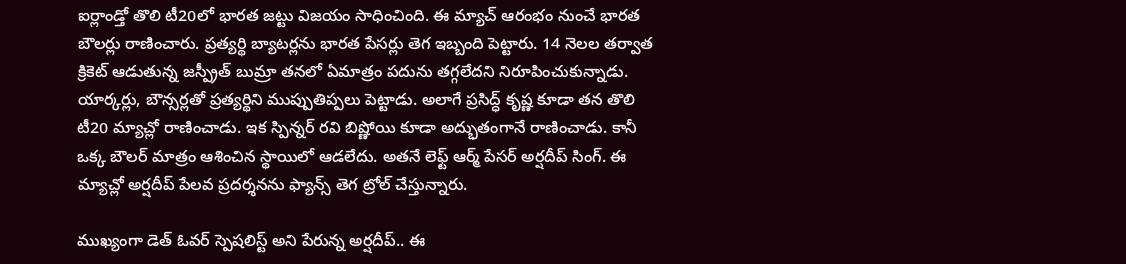ఐర్లాండ్తో తొలి టీ20లో భారత జట్టు విజయం సాధించింది. ఈ మ్యాచ్ ఆరంభం నుంచే భారత బౌలర్లు రాణించారు. ప్రత్యర్థి బ్యాటర్లను భారత పేసర్లు తెగ ఇబ్బంది పెట్టారు. 14 నెలల తర్వాత క్రికెట్ ఆడుతున్న జస్ప్రీత్ బుమ్రా తనలో ఏమాత్రం పదును తగ్గలేదని నిరూపించుకున్నాడు.
యార్కర్లు, బౌన్సర్లతో ప్రత్యర్థిని ముప్పుతిప్పలు పెట్టాడు. అలాగే ప్రసిద్ధ్ కృష్ణ కూడా తన తొలి టీ20 మ్యాచ్లో రాణించాడు. ఇక స్పిన్నర్ రవి బిష్ణోయి కూడా అద్భుతంగానే రాణించాడు. కానీ ఒక్క బౌలర్ మాత్రం ఆశించిన స్థాయిలో ఆడలేదు. అతనే లెఫ్ట్ ఆర్మ్ పేసర్ అర్షదీప్ సింగ్. ఈ మ్యాచ్లో అర్షదీప్ పేలవ ప్రదర్శనను ఫ్యాన్స్ తెగ ట్రోల్ చేస్తున్నారు.

ముఖ్యంగా డెత్ ఓవర్ స్పెషలిస్ట్ అని పేరున్న అర్షదీప్.. ఈ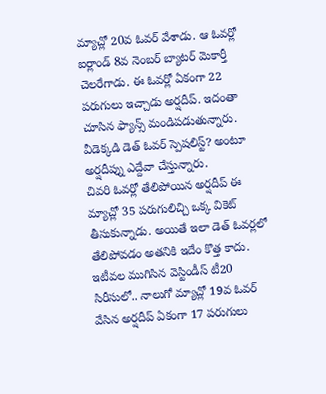మ్యాచ్లో 20వ ఓవర్ వేశాడు. ఆ ఓవర్లో ఐర్లాండ్ 8వ నెంబర్ బ్యాటర్ మెకార్తీ చెలరేగాడు. ఈ ఓవర్లో ఏకంగా 22 పరుగులు ఇచ్చాడు అర్షదీప్. ఇదంతా చూసిన ఫ్యాన్స్ మండిపడుతున్నారు. వీడెక్కడి డెత్ ఓవర్ స్పెషలిస్ట్? అంటూ అర్షదీప్ను ఎద్దేవా చేస్తున్నారు.
చివరి ఓవర్లో తేలిపోయిన అర్షదీప్ ఈ మ్యాచ్లో 35 పరుగులిచ్చి ఒక్క వికెట్ తీసుకున్నాడు. అయితే ఇలా డెత్ ఓవర్లలో తేలిపోవడం అతనికి ఇదేం కొత్త కాదు. ఇటీవల ముగిసిన వెస్టిండీస్ టీ20 సిరీసులో.. నాలుగో మ్యాచ్లో 19వ ఓవర్ వేసిన అర్షదీప్ ఏకంగా 17 పరుగులు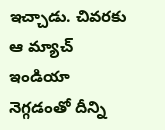ఇచ్చాడు. చివరకు ఆ మ్యాచ్ ఇండియా నెగ్గడంతో దీన్ని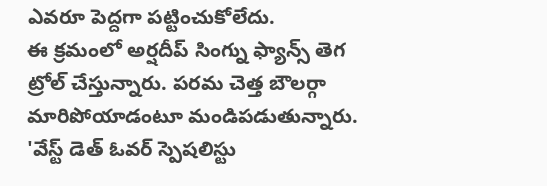ఎవరూ పెద్దగా పట్టించుకోలేదు.
ఈ క్రమంలో అర్షదీప్ సింగ్ను ఫ్యాన్స్ తెగ ట్రోల్ చేస్తున్నారు. పరమ చెత్త బౌలర్గా మారిపోయాడంటూ మండిపడుతున్నారు. 'వేస్ట్ డెత్ ఓవర్ స్పెషలిస్టు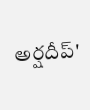అర్షదీప్'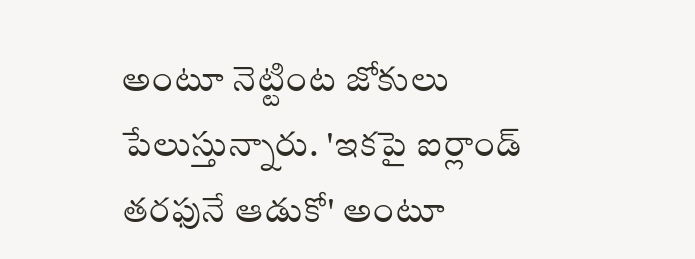అంటూ నెట్టింట జోకులు పేలుస్తున్నారు. 'ఇకపై ఐర్లాండ్ తరఫునే ఆడుకో' అంటూ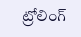ట్రోలింగ్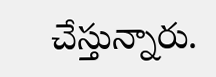చేస్తున్నారు.